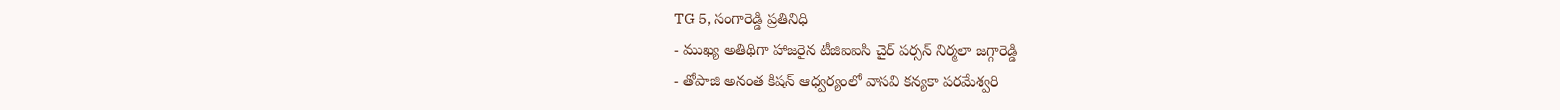TG 5, సంగారెడ్డి ప్రతినిధి
- ముఖ్య అతిథిగా హాజరైన టీజిఐఐసి చైర్ పర్సన్ నిర్మలా జగ్గారెడ్డి
- తోపాజి అనంత కిషన్ ఆధ్వర్యంలో వాసవి కన్యకా పరమేశ్వరి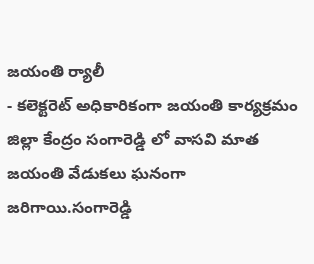జయంతి ర్యాలీ
- కలెక్టరెట్ అధికారికంగా జయంతి కార్యక్రమం
జిల్లా కేంద్రం సంగారెడ్డి లో వాసవి మాత జయంతి వేడుకలు ఘనంగా జరిగాయి.సంగారెడ్డి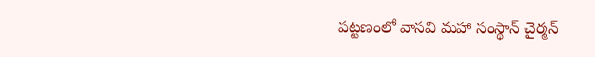పట్టణంలో వాసవి మహా సంస్థాన్ చైర్మన్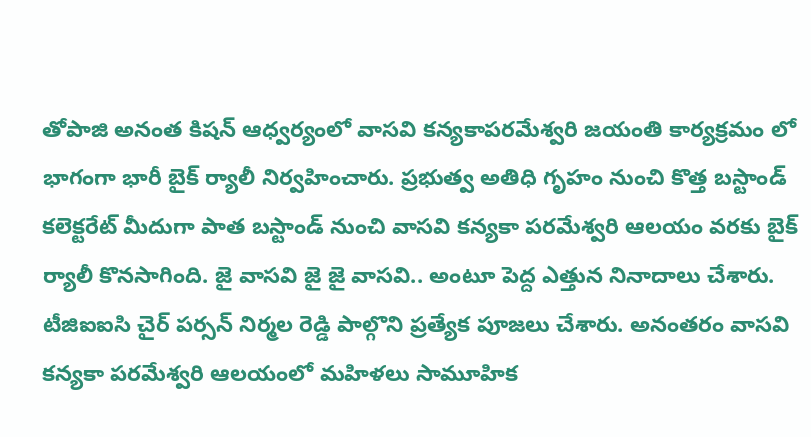తోపాజి అనంత కిషన్ ఆధ్వర్యంలో వాసవి కన్యకాపరమేశ్వరి జయంతి కార్యక్రమం లో భాగంగా భారీ బైక్ ర్యాలీ నిర్వహించారు. ప్రభుత్వ అతిధి గృహం నుంచి కొత్త బస్టాండ్ కలెక్టరేట్ మీదుగా పాత బస్టాండ్ నుంచి వాసవి కన్యకా పరమేశ్వరి ఆలయం వరకు బైక్ ర్యాలీ కొనసాగింది. జై వాసవి జై జై వాసవి.. అంటూ పెద్ద ఎత్తున నినాదాలు చేశారు. టీజిఐఐసి చైర్ పర్సన్ నిర్మల రెడ్డి పాల్గొని ప్రత్యేక పూజలు చేశారు. అనంతరం వాసవి కన్యకా పరమేశ్వరి ఆలయంలో మహిళలు సామూహిక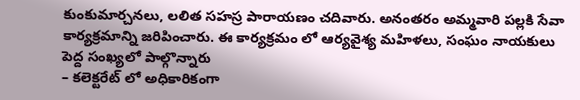కుంకుమార్చనలు, లలిత సహస్ర పారాయణం చదివారు. అనంతరం అమ్మవారి పల్లకి సేవా కార్యక్రమాన్ని జరిపించారు. ఈ కార్యక్రమం లో ఆర్యవైశ్య మహిళలు, సంఘం నాయకులు పెద్ద సంఖ్యలో పాల్గొన్నారు
– కలెక్టరేట్ లో అధికారికంగా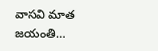వాసవి మాత జయంతి…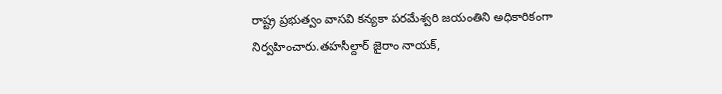రాష్ట్ర ప్రభుత్వం వాసవి కన్యకా పరమేశ్వరి జయంతిని అధికారికంగా నిర్వహించారు.తహసీల్దార్ జైరాం నాయక్,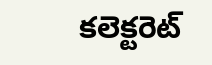కలెక్టరెట్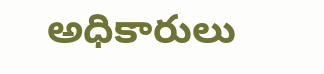అధికారులు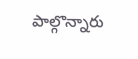పాల్గొన్నారు